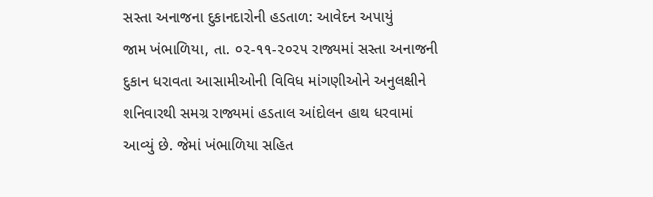સસ્તા અનાજના દુકાનદારોની હડતાળ: આવેદન અપાયું
જામ ખંભાળિયા, તા. ૦૨-૧૧-૨૦૨૫ રાજ્યમાં સસ્તા અનાજની દુકાન ધરાવતા આસામીઓની વિવિધ માંગણીઓને અનુલક્ષીને શનિવારથી સમગ્ર રાજ્યમાં હડતાલ આંદોલન હાથ ધરવામાં આવ્યું છે. જેમાં ખંભાળિયા સહિત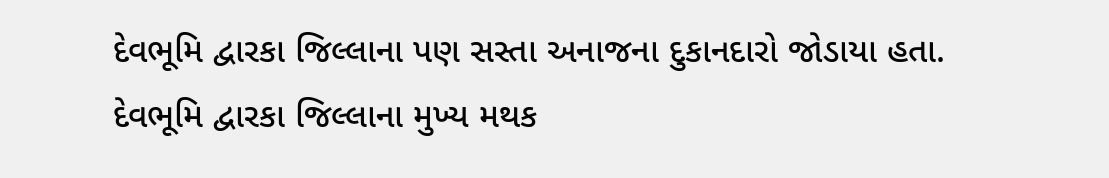દેવભૂમિ દ્વારકા જિલ્લાના પણ સસ્તા અનાજના દુકાનદારો જોડાયા હતા. દેવભૂમિ દ્વારકા જિલ્લાના મુખ્ય મથક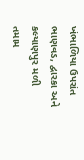ખંભાળિયા ઉપરાંત ભાણવડ, દ્વારકા અને કલ્યાણપુર મળી તમામ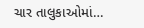ચાર તાલુકાઓમાં…